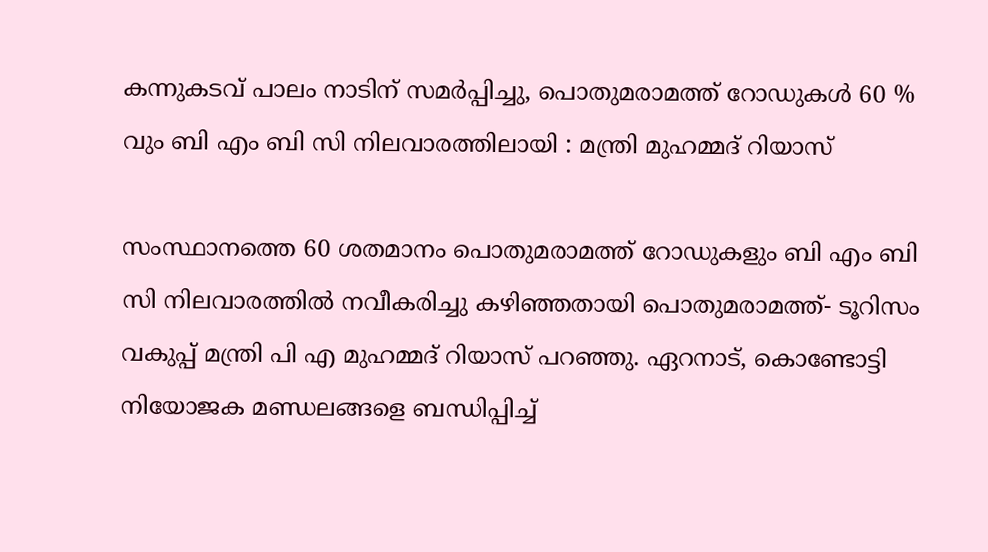കന്നുകടവ് പാലം നാടിന് സമര്‍പ്പിച്ചു, പൊതുമരാമത്ത് റോഡുകള്‍ 60 % വും ബി എം ബി സി നിലവാരത്തിലായി : മന്ത്രി മുഹമ്മദ് റിയാസ്

സംസ്ഥാനത്തെ 60 ശതമാനം പൊതുമരാമത്ത് റോഡുകളും ബി എം ബി സി നിലവാരത്തില്‍ നവീകരിച്ചു കഴിഞ്ഞതായി പൊതുമരാമത്ത്- ടൂറിസം വകുപ്പ് മന്ത്രി പി എ മുഹമ്മദ് റിയാസ് പറഞ്ഞു. ഏറനാട്, കൊണ്ടോട്ടി നിയോജക മണ്ഡലങ്ങളെ ബന്ധിപ്പിച്ച്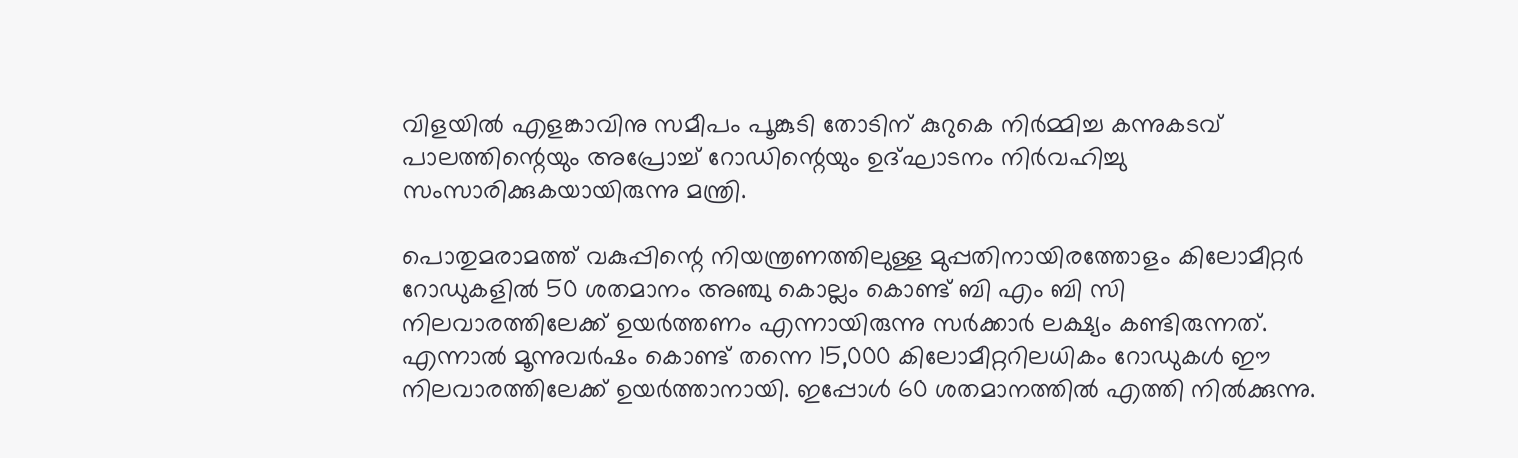വിളയില്‍ എളങ്കാവിനു സമീപം പൂങ്കുടി തോടിന് കുറുകെ നിര്‍മ്മിച്ച കന്നുകടവ് പാലത്തിന്റെയും അപ്രോച്ച് റോഡിന്റെയും ഉദ്ഘാടനം നിര്‍വഹിച്ചു സംസാരിക്കുകയായിരുന്നു മന്ത്രി.

പൊതുമരാമത്ത് വകുപ്പിന്റെ നിയന്ത്രണത്തിലുള്ള മുപ്പതിനായിരത്തോളം കിലോമീറ്റര്‍ റോഡുകളില്‍ 50 ശതമാനം അഞ്ചു കൊല്ലം കൊണ്ട് ബി എം ബി സി നിലവാരത്തിലേക്ക് ഉയര്‍ത്തണം എന്നായിരുന്നു സര്‍ക്കാര്‍ ലക്ഷ്യം കണ്ടിരുന്നത്. എന്നാല്‍ മൂന്നുവര്‍ഷം കൊണ്ട് തന്നെ 15,000 കിലോമീറ്ററിലധികം റോഡുകള്‍ ഈ നിലവാരത്തിലേക്ക് ഉയര്‍ത്താനായി. ഇപ്പോള്‍ 60 ശതമാനത്തില്‍ എത്തി നില്‍ക്കുന്നു.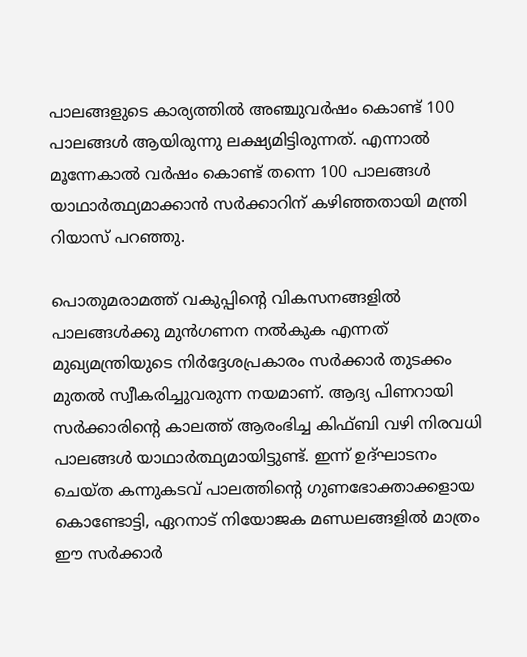പാലങ്ങളുടെ കാര്യത്തില്‍ അഞ്ചുവര്‍ഷം കൊണ്ട് 100 പാലങ്ങള്‍ ആയിരുന്നു ലക്ഷ്യമിട്ടിരുന്നത്. എന്നാല്‍ മൂന്നേകാല്‍ വര്‍ഷം കൊണ്ട് തന്നെ 100 പാലങ്ങള്‍ യാഥാര്‍ത്ഥ്യമാക്കാന്‍ സര്‍ക്കാറിന് കഴിഞ്ഞതായി മന്ത്രി റിയാസ് പറഞ്ഞു.

പൊതുമരാമത്ത് വകുപ്പിന്റെ വികസനങ്ങളില്‍ പാലങ്ങള്‍ക്കു മുന്‍ഗണന നല്‍കുക എന്നത് മുഖ്യമന്ത്രിയുടെ നിര്‍ദ്ദേശപ്രകാരം സര്‍ക്കാര്‍ തുടക്കം മുതല്‍ സ്വീകരിച്ചുവരുന്ന നയമാണ്. ആദ്യ പിണറായി സര്‍ക്കാരിന്റെ കാലത്ത് ആരംഭിച്ച കിഫ്ബി വഴി നിരവധി പാലങ്ങള്‍ യാഥാര്‍ത്ഥ്യമായിട്ടുണ്ട്. ഇന്ന് ഉദ്ഘാടനം ചെയ്ത കന്നുകടവ് പാലത്തിന്റെ ഗുണഭോക്താക്കളായ കൊണ്ടോട്ടി, ഏറനാട് നിയോജക മണ്ഡലങ്ങളില്‍ മാത്രം ഈ സര്‍ക്കാര്‍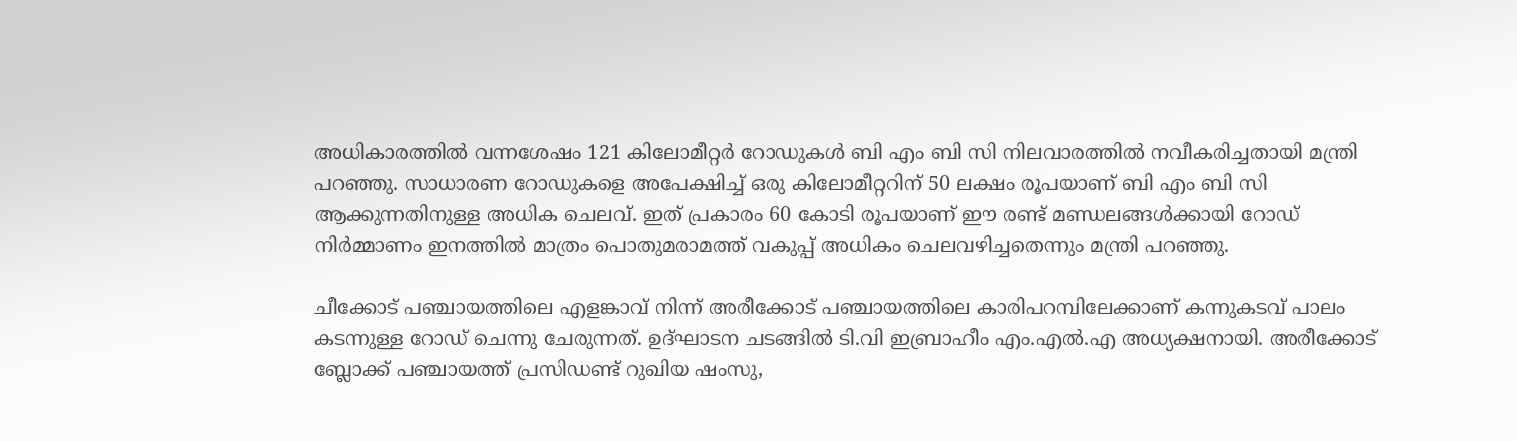അധികാരത്തില്‍ വന്നശേഷം 121 കിലോമീറ്റര്‍ റോഡുകള്‍ ബി എം ബി സി നിലവാരത്തില്‍ നവീകരിച്ചതായി മന്ത്രി പറഞ്ഞു. സാധാരണ റോഡുകളെ അപേക്ഷിച്ച് ഒരു കിലോമീറ്ററിന് 50 ലക്ഷം രൂപയാണ് ബി എം ബി സി ആക്കുന്നതിനുള്ള അധിക ചെലവ്. ഇത് പ്രകാരം 60 കോടി രൂപയാണ് ഈ രണ്ട് മണ്ഡലങ്ങള്‍ക്കായി റോഡ് നിര്‍മ്മാണം ഇനത്തില്‍ മാത്രം പൊതുമരാമത്ത് വകുപ്പ് അധികം ചെലവഴിച്ചതെന്നും മന്ത്രി പറഞ്ഞു.

ചീക്കോട് പഞ്ചായത്തിലെ എളങ്കാവ് നിന്ന് അരീക്കോട് പഞ്ചായത്തിലെ കാരിപറമ്പിലേക്കാണ് കന്നുകടവ് പാലം കടന്നുള്ള റോഡ് ചെന്നു ചേരുന്നത്. ഉദ്ഘാടന ചടങ്ങില്‍ ടി.വി ഇബ്രാഹീം എം.എല്‍.എ അധ്യക്ഷനായി. അരീക്കോട് ബ്ലോക്ക് പഞ്ചായത്ത് പ്രസിഡണ്ട് റുഖിയ ഷംസു,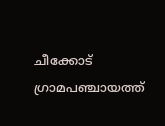ചീക്കോട് ഗ്രാമപഞ്ചായത്ത്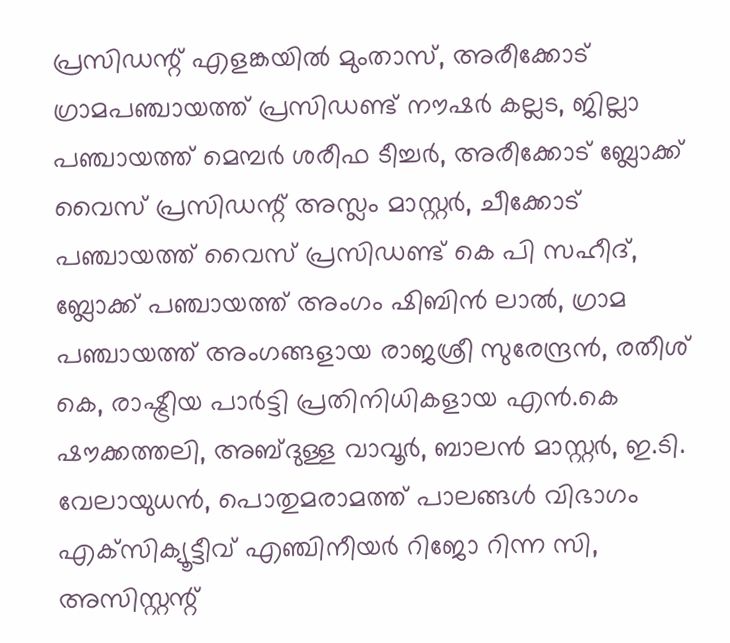പ്രസിഡന്റ് എളങ്കയില്‍ മുംതാസ്, അരീക്കോട് ഗ്രാമപഞ്ചായത്ത് പ്രസിഡണ്ട് നൗഷര്‍ കല്ലട, ജില്ലാ പഞ്ചായത്ത് മെമ്പര്‍ ശരീഫ ടീച്ചര്‍, അരീക്കോട് ബ്ലോക്ക് വൈസ് പ്രസിഡന്റ് അസ്ലം മാസ്റ്റര്‍, ചീക്കോട് പഞ്ചായത്ത് വൈസ് പ്രസിഡണ്ട് കെ പി സഹീദ്, ബ്ലോക്ക് പഞ്ചായത്ത് അംഗം ഷിബിന്‍ ലാല്‍, ഗ്രാമ പഞ്ചായത്ത് അംഗങ്ങളായ രാജശ്രീ സുരേന്ദ്രന്‍, രതീശ് കെ, രാഷ്ട്രീയ പാര്‍ട്ടി പ്രതിനിധികളായ എന്‍.കെ ഷൗക്കത്തലി, അബ്ദുള്ള വാവൂര്‍, ബാലന്‍ മാസ്റ്റര്‍, ഇ.ടി. വേലായുധന്‍, പൊതുമരാമത്ത് പാലങ്ങള്‍ വിഭാഗം എക്‌സിക്യൂട്ടീവ് എഞ്ചിനീയര്‍ റിജോ റിന്ന സി, അസിസ്റ്റന്റ്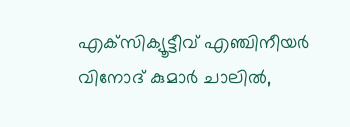എക്‌സിക്യൂട്ടീവ് എഞ്ചിനീയര്‍ വിനോദ് കുമാര്‍ ചാലില്‍,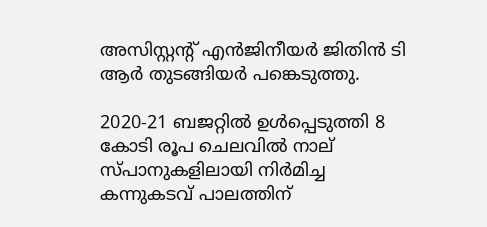അസിസ്റ്റന്റ് എന്‍ജിനീയര്‍ ജിതിന്‍ ടി ആര്‍ തുടങ്ങിയര്‍ പങ്കെടുത്തു.

2020-21 ബജറ്റില്‍ ഉള്‍പ്പെടുത്തി 8 കോടി രൂപ ചെലവില്‍ നാല് സ്പാനുകളിലായി നിര്‍മിച്ച കന്നുകടവ് പാലത്തിന്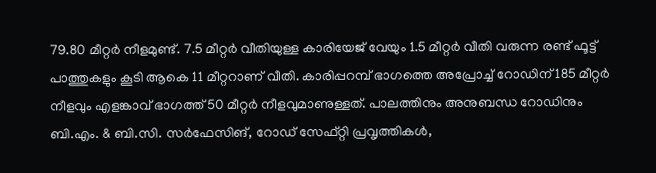79.80 മീറ്റര്‍ നീളമുണ്ട്. 7.5 മീറ്റര്‍ വീതിയുള്ള കാരിയേജ് വേയും 1.5 മീറ്റര്‍ വീതി വരുന്ന രണ്ട് ഫൂട്ട് പാത്തുകളും കൂടി ആകെ 11 മീറ്ററാണ് വീതി. കാരിപ്പറമ്പ് ഭാഗത്തെ അപ്രോച്ച് റോഡിന് 185 മീറ്റര്‍ നീളവും എളങ്കാവ് ഭാഗത്ത് 50 മീറ്റര്‍ നീളവുമാണുള്ളത്. പാലത്തിനും അനുബന്ധ റോഡിനും ബി.എം. & ബി.സി. സര്‍ഫേസിങ്, റോഡ് സേഫ്റ്റി പ്രവൃത്തികള്‍,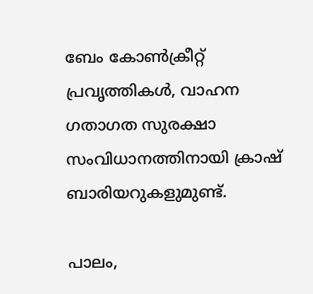ബേം കോണ്‍ക്രീറ്റ് പ്രവൃത്തികള്‍, വാഹന ഗതാഗത സുരക്ഷാ സംവിധാനത്തിനായി ക്രാഷ് ബാരിയറുകളുമുണ്ട്.

പാലം,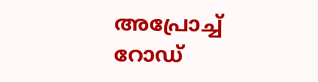അപ്രോച്ച് റോഡ്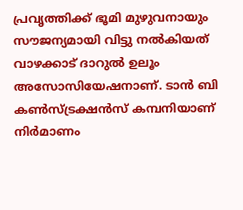പ്രവൃത്തിക്ക് ഭൂമി മുഴുവനായും സൗജന്യമായി വിട്ടു നല്‍കിയത് വാഴക്കാട് ദാറുല്‍ ഉലൂം അസോസിയേഷനാണ്. ടാന്‍ ബി കണ്‍സ്ട്രക്ഷന്‍സ് കമ്പനിയാണ് നിര്‍മാണം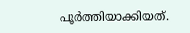പൂര്‍ത്തിയാക്കിയത്.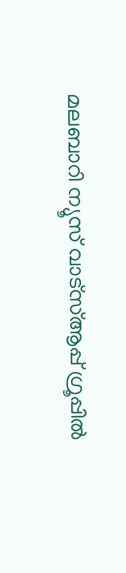മലബാറി ന്യൂസ് വാട്‌സ്ആപ്പ് ഗ്രൂപ്പില്‍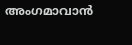അംഗമാവാന്‍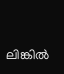ലിങ്കില്‍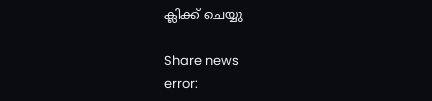ക്ലിക്ക് ചെയ്യു

Share news
error: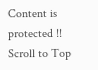Content is protected !!
Scroll to Top